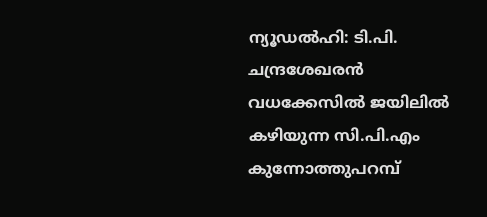ന്യൂഡൽഹി: ടി.പി. ചന്ദ്രശേഖരൻ വധക്കേസിൽ ജയിലിൽ കഴിയുന്ന സി.പി.എം കുന്നോത്തുപറമ്പ്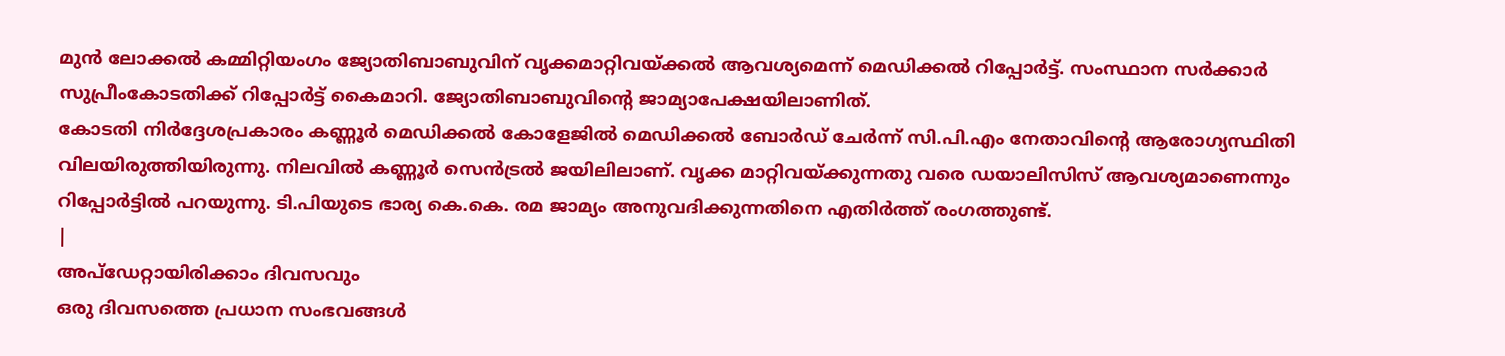മുൻ ലോക്കൽ കമ്മിറ്റിയംഗം ജ്യോതിബാബുവിന് വൃക്കമാറ്റിവയ്ക്കൽ ആവശ്യമെന്ന് മെഡിക്കൽ റിപ്പോർട്ട്. സംസ്ഥാന സർക്കാർ സുപ്രീംകോടതിക്ക് റിപ്പോർട്ട് കൈമാറി. ജ്യോതിബാബുവിന്റെ ജാമ്യാപേക്ഷയിലാണിത്.
കോടതി നിർദ്ദേശപ്രകാരം കണ്ണൂർ മെഡിക്കൽ കോളേജിൽ മെഡിക്കൽ ബോർഡ് ചേർന്ന് സി.പി.എം നേതാവിന്റെ ആരോഗ്യസ്ഥിതി വിലയിരുത്തിയിരുന്നു. നിലവിൽ കണ്ണൂർ സെൻട്രൽ ജയിലിലാണ്. വൃക്ക മാറ്റിവയ്ക്കുന്നതു വരെ ഡയാലിസിസ് ആവശ്യമാണെന്നും റിപ്പോർട്ടിൽ പറയുന്നു. ടി.പിയുടെ ഭാര്യ കെ.കെ. രമ ജാമ്യം അനുവദിക്കുന്നതിനെ എതിർത്ത് രംഗത്തുണ്ട്.
|
അപ്ഡേറ്റായിരിക്കാം ദിവസവും
ഒരു ദിവസത്തെ പ്രധാന സംഭവങ്ങൾ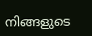നിങ്ങളുടെ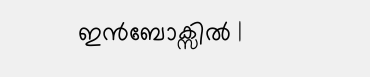ഇൻബോക്സിൽ |